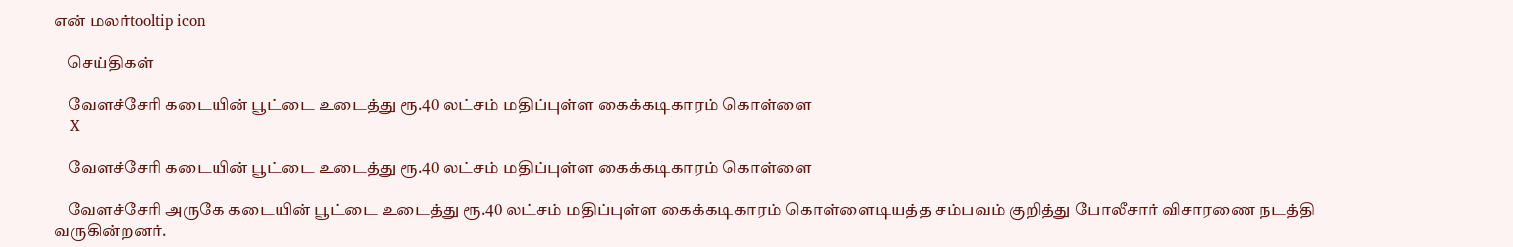என் மலர்tooltip icon

    செய்திகள்

    வேளச்சேரி கடையின் பூட்டை உடைத்து ரூ.40 லட்சம் மதிப்புள்ள கைக்கடிகாரம் கொள்ளை
    X

    வேளச்சேரி கடையின் பூட்டை உடைத்து ரூ.40 லட்சம் மதிப்புள்ள கைக்கடிகாரம் கொள்ளை

    வேளச்சேரி அருகே கடையின் பூட்டை உடைத்து ரூ.40 லட்சம் மதிப்புள்ள கைக்கடிகாரம் கொள்ளைடியத்த சம்பவம் குறித்து போலீசார் விசாரணை நடத்தி வருகின்றனர்.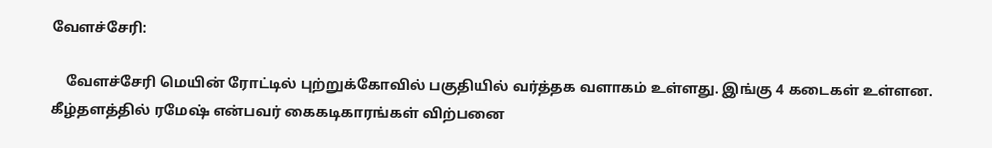வேளச்சேரி:

    வேளச்சேரி மெயின் ரோட்டில் புற்றுக்கோவில் பகுதியில் வர்த்தக வளாகம் உள்ளது. இங்கு 4 கடைகள் உள்ளன. கீழ்தளத்தில் ரமேஷ் என்பவர் கைகடிகாரங்கள் விற்பனை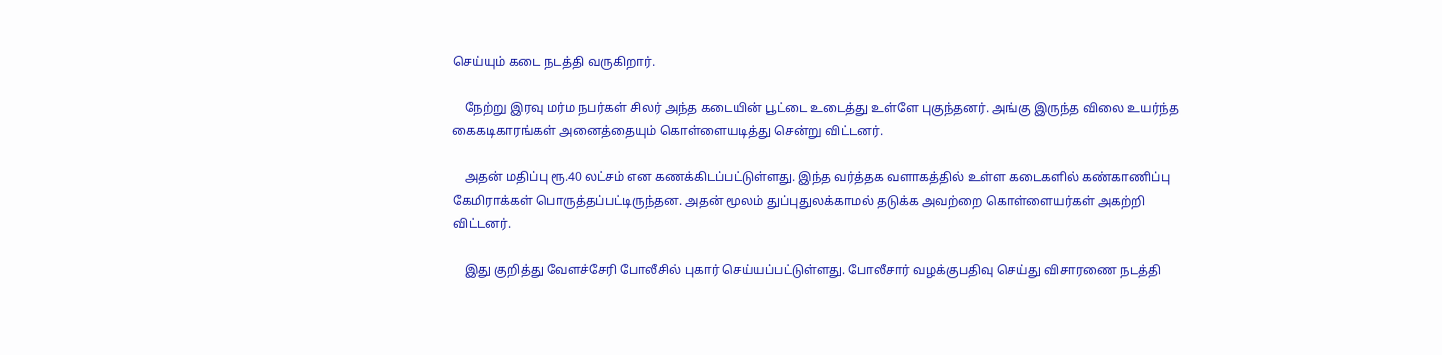செய்யும் கடை நடத்தி வருகிறார்.

    நேற்று இரவு மர்ம நபர்கள் சிலர் அந்த கடையின் பூட்டை உடைத்து உள்ளே புகுந்தனர். அங்கு இருந்த விலை உயர்ந்த கைகடிகாரங்கள் அனைத்தையும் கொள்ளையடித்து சென்று விட்டனர்.

    அதன் மதிப்பு ரூ.40 லட்சம் என கணக்கிடப்பட்டுள்ளது. இந்த வர்த்தக வளாகத்தில் உள்ள கடைகளில் கண்காணிப்பு கேமிராக்கள் பொருத்தப்பட்டிருந்தன. அதன் மூலம் துப்புதுலக்காமல் தடுக்க அவற்றை கொள்ளையர்கள் அகற்றி விட்டனர்.

    இது குறித்து வேளச்சேரி போலீசில் புகார் செய்யப்பட்டுள்ளது. போலீசார் வழக்குபதிவு செய்து விசாரணை நடத்தி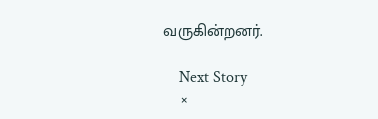வருகின்றனர்.

    Next Story
    ×